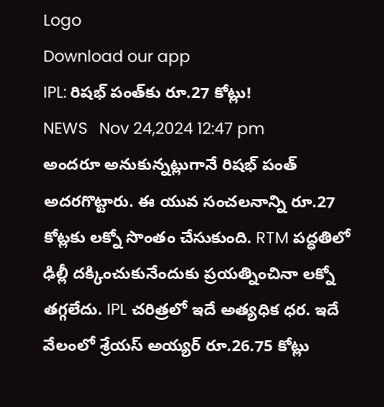Logo
Download our app
IPL: రిషభ్ పంత్‌కు రూ.27 కోట్లు!
NEWS   Nov 24,2024 12:47 pm
అందరూ అనుకున్నట్లుగానే రిషభ్ పంత్ అదరగొట్టారు. ఈ యువ సంచలనాన్ని రూ.27 కోట్లకు లక్నో సొంతం చేసుకుంది. RTM పద్ధతిలో ఢిల్లీ దక్కించుకునేందుకు ప్రయత్నించినా లక్నో తగ్గలేదు. IPL చరిత్రలో ఇదే అత్యధిక ధర. ఇదే వేలంలో శ్రేయస్ అయ్యర్ రూ.26.75 కోట్లు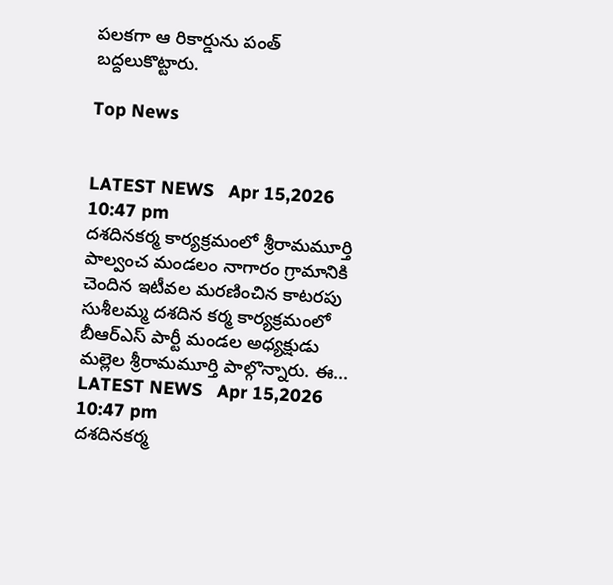పలకగా ఆ రికార్డును పంత్ బద్దలుకొట్టారు.

Top News


LATEST NEWS   Apr 15,2026 10:47 pm
దశదినకర్మ కార్యక్రమంలో శ్రీరామమూర్తి
పాల్వంచ మండలం నాగారం గ్రామానికి చెందిన ఇటీవల మరణించిన కాటరపు సుశీలమ్మ దశదిన కర్మ కార్యక్రమంలో బీఆర్‌ఎస్ పార్టీ మండల అధ్యక్షుడు మల్లెల శ్రీరామమూర్తి పాల్గొన్నారు. ఈ...
LATEST NEWS   Apr 15,2026 10:47 pm
దశదినకర్మ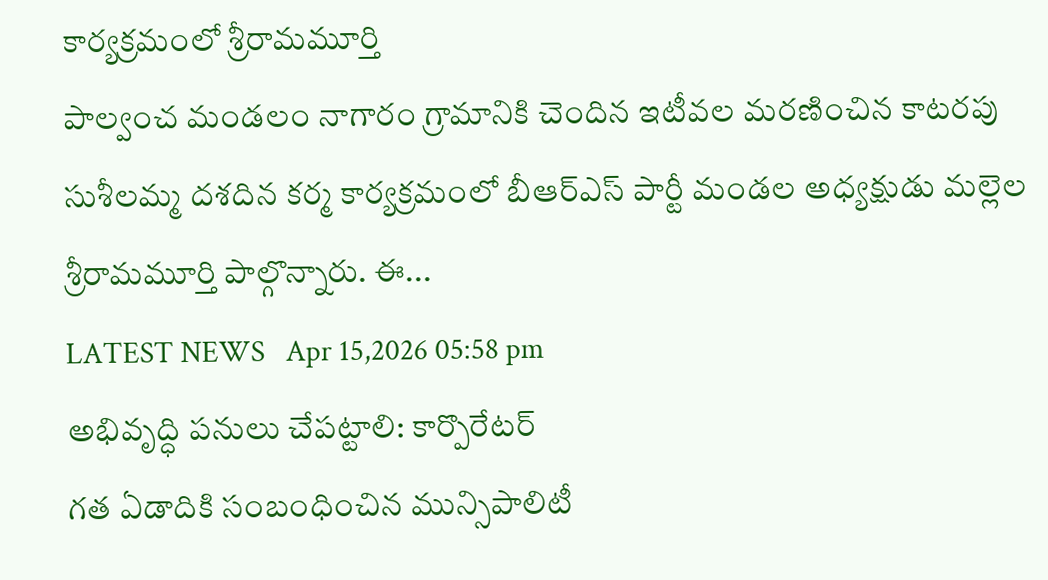కార్యక్రమంలో శ్రీరామమూర్తి
పాల్వంచ మండలం నాగారం గ్రామానికి చెందిన ఇటీవల మరణించిన కాటరపు సుశీలమ్మ దశదిన కర్మ కార్యక్రమంలో బీఆర్‌ఎస్ పార్టీ మండల అధ్యక్షుడు మల్లెల శ్రీరామమూర్తి పాల్గొన్నారు. ఈ...
LATEST NEWS   Apr 15,2026 05:58 pm
అభివృద్ధి పనులు చేపట్టాలి: కార్పొరేటర్
గ‌త ఏడాదికి సంబంధించిన మున్సిపాలిటీ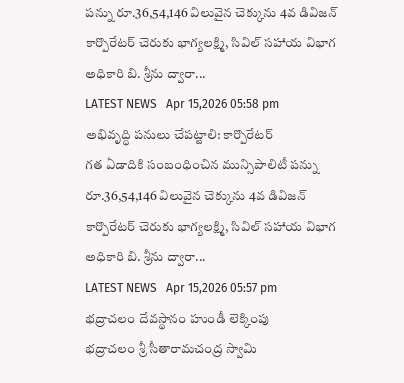పన్ను రూ.36,54,146 విలువైన చెక్కును 4వ డివిజన్ కార్పొరేటర్ చెరుకు భాగ్యలక్ష్మి, సివిల్ సహాయ విభాగ అధికారి బి. శ్రీను ద్వారా...
LATEST NEWS   Apr 15,2026 05:58 pm
అభివృద్ధి పనులు చేపట్టాలి: కార్పొరేటర్
గ‌త ఏడాదికి సంబంధించిన మున్సిపాలిటీ పన్ను రూ.36,54,146 విలువైన చెక్కును 4వ డివిజన్ కార్పొరేటర్ చెరుకు భాగ్యలక్ష్మి, సివిల్ సహాయ విభాగ అధికారి బి. శ్రీను ద్వారా...
LATEST NEWS   Apr 15,2026 05:57 pm
భద్రాచలం దేవస్థానం హుండీ లెక్కింపు
భద్రాచలం శ్రీ సీతారామచంద్ర స్వామి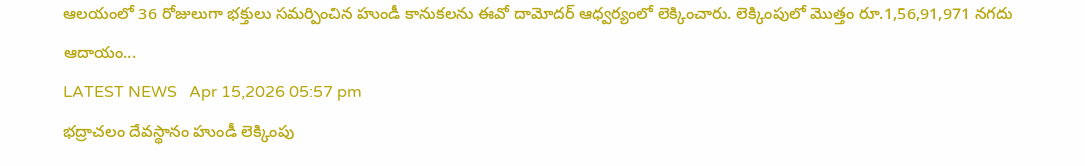ఆలయంలో 36 రోజులుగా భక్తులు సమర్పించిన హుండీ కానుకలను ఈవో దామోదర్ ఆధ్వర్యంలో లెక్కించారు. లెక్కింపులో మొత్తం రూ.1,56,91,971 నగదు ఆదాయం...
LATEST NEWS   Apr 15,2026 05:57 pm
భద్రాచలం దేవస్థానం హుండీ లెక్కింపు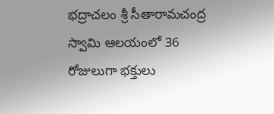భద్రాచలం శ్రీ సీతారామచంద్ర స్వామి ఆలయంలో 36 రోజులుగా భక్తులు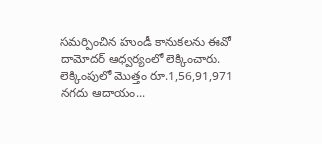సమర్పించిన హుండీ కానుకలను ఈవో దామోదర్ ఆధ్వర్యంలో లెక్కించారు. లెక్కింపులో మొత్తం రూ.1,56,91,971 నగదు ఆదాయం...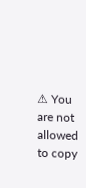⚠ You are not allowed to copy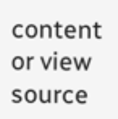content or view source